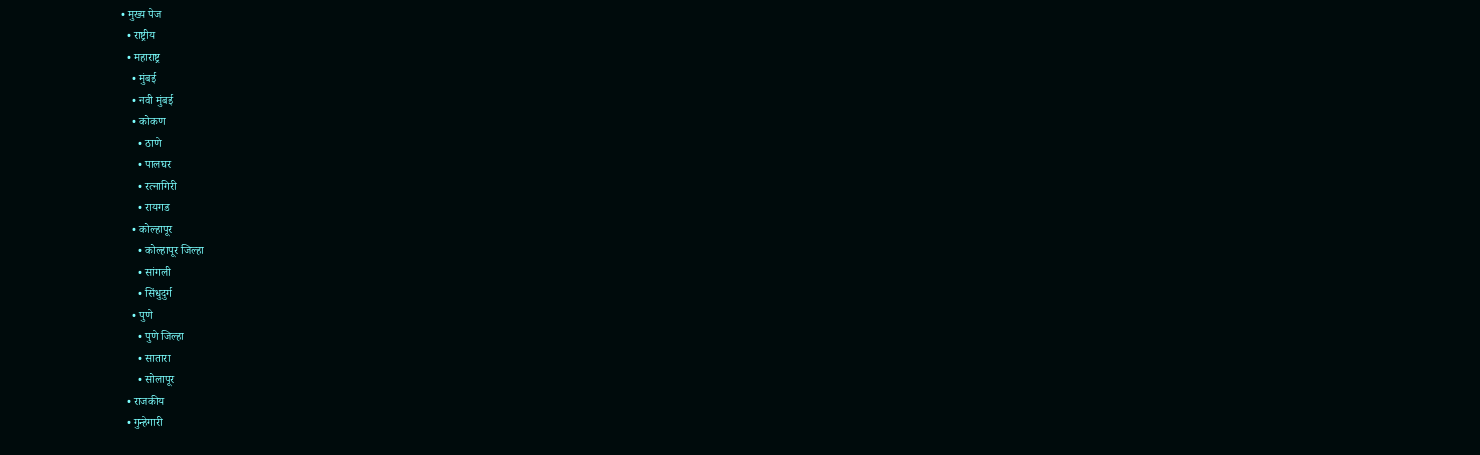• मुख्य पेज
  • राष्ट्रीय
  • महाराष्ट्र
    • मुंबई
    • नवी मुंबई
    • कोकण
      • ठाणे
      • पालघर
      • रत्नागिरी
      • रायगड
    • कोल्हापूर
      • कोल्हापूर जिल्हा
      • सांगली
      • सिंधुदुर्ग
    • पुणे
      • पुणे जिल्हा
      • सातारा
      • सोलापूर
  • राजकीय
  • गुन्हेगारी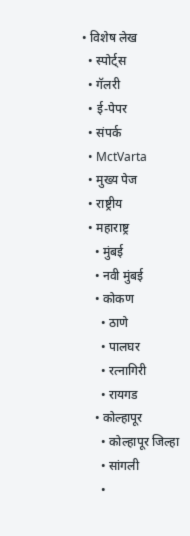• विशेष लेख
  • स्पोर्ट्स
  • गॅलरी
  • ई-पेपर
  • संपर्क
  • MctVarta
  • मुख्य पेज
  • राष्ट्रीय
  • महाराष्ट्र
    • मुंबई
    • नवी मुंबई
    • कोकण
      • ठाणे
      • पालघर
      • रत्नागिरी
      • रायगड
    • कोल्हापूर
      • कोल्हापूर जिल्हा
      • सांगली
      •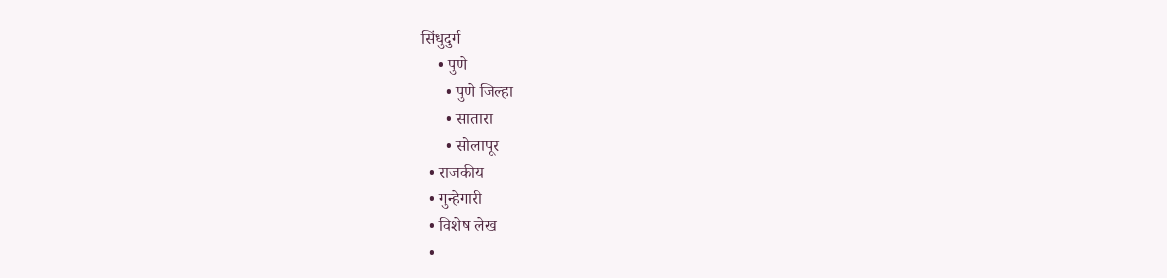सिंधुदुर्ग
    • पुणे
      • पुणे जिल्हा
      • सातारा
      • सोलापूर
  • राजकीय
  • गुन्हेगारी
  • विशेष लेख
  •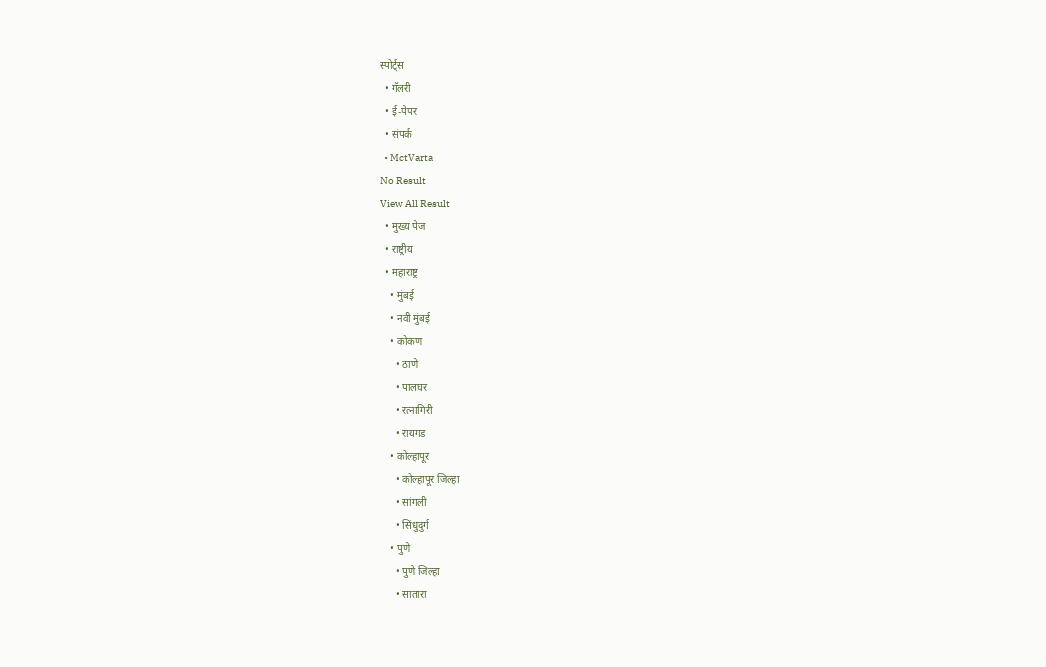स्पोर्ट्स
  • गॅलरी
  • ई-पेपर
  • संपर्क
  • MctVarta
No Result
View All Result
  • मुख्य पेज
  • राष्ट्रीय
  • महाराष्ट्र
    • मुंबई
    • नवी मुंबई
    • कोकण
      • ठाणे
      • पालघर
      • रत्नागिरी
      • रायगड
    • कोल्हापूर
      • कोल्हापूर जिल्हा
      • सांगली
      • सिंधुदुर्ग
    • पुणे
      • पुणे जिल्हा
      • सातारा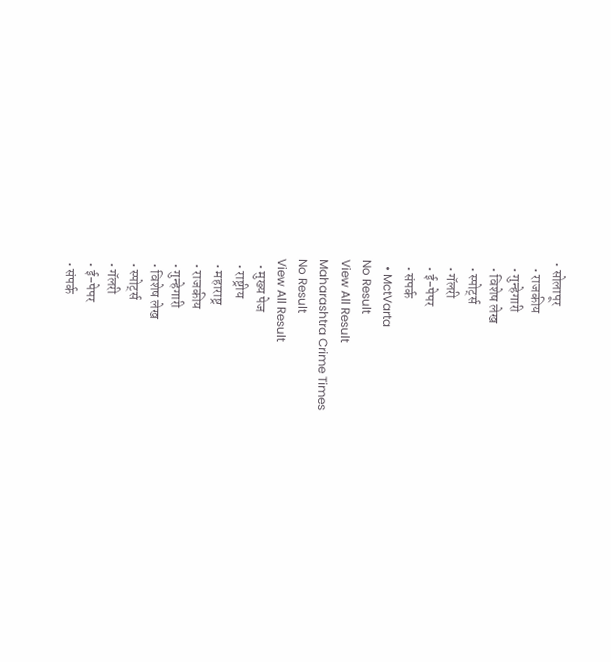• सोलापूर
  • राजकीय
  • गुन्हेगारी
  • विशेष लेख
  • स्पोर्ट्स
  • गॅलरी
  • ई-पेपर
  • संपर्क
  • MctVarta
No Result
View All Result
Maharashtra Crime Times
No Result
View All Result
  • मुख्य पेज
  • राष्ट्रीय
  • महाराष्ट्र
  • राजकीय
  • गुन्हेगारी
  • विशेष लेख
  • स्पोर्ट्स
  • गॅलरी
  • ई-पेपर
  • संपर्क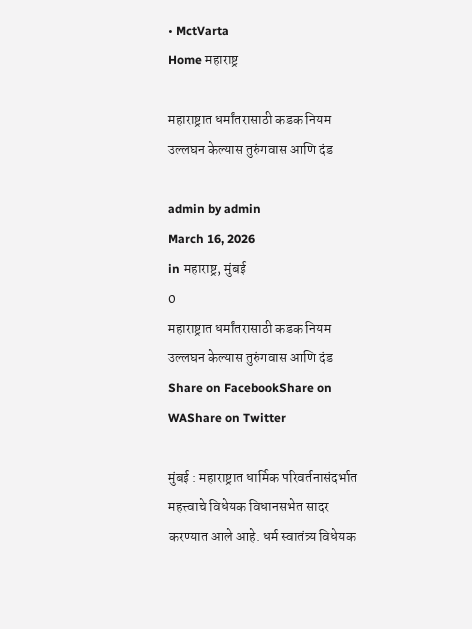• MctVarta
Home महाराष्ट्र

महाराष्ट्रात धर्मांतरासाठी कडक नियम उल्लघन केल्यास तुरुंगवास आणि दंड

admin by admin
March 16, 2026
in महाराष्ट्र, मुंबई
0
महाराष्ट्रात धर्मांतरासाठी कडक नियम उल्लघन केल्यास तुरुंगवास आणि दंड
Share on FacebookShare on WAShare on Twitter

मुंबई : महाराष्ट्रात धार्मिक परिवर्तनासंदर्भात महत्त्वाचे विधेयक विधानसभेत सादर करण्यात आले आहे. धर्म स्वातंत्र्य विधेयक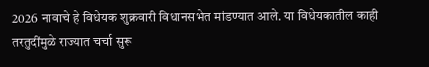2026 नावाचे हे विधेयक शुक्रवारी विधानसभेत मांडण्यात आले. या विधेयकातील काही तरतुदींमुळे राज्यात चर्चा सुरू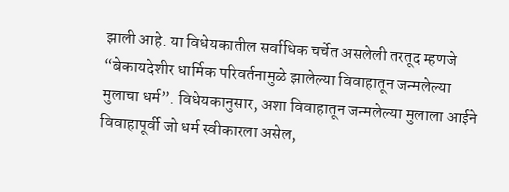झाली आहे. या विधेयकातील सर्वाधिक चर्चेत असलेली तरतूद म्हणजे “बेकायदेशीर धार्मिक परिवर्तनामुळे झालेल्या विवाहातून जन्मलेल्या मुलाचा धर्म”. विधेयकानुसार, अशा विवाहातून जन्मलेल्या मुलाला आईने विवाहापूर्वी जो धर्म स्वीकारला असेल,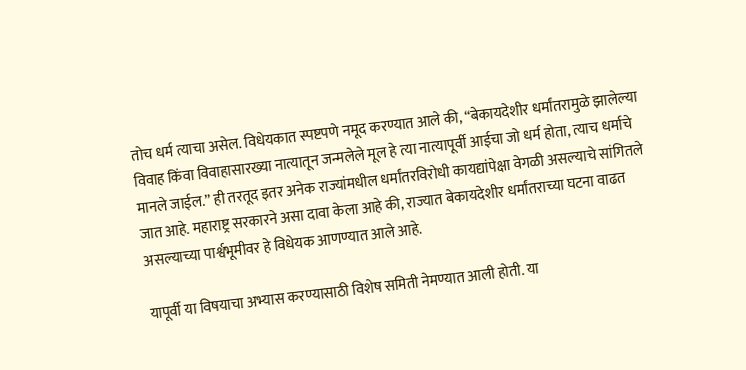तोच धर्म त्याचा असेल. विधेयकात स्पष्टपणे नमूद करण्यात आले की, “बेकायदेशीर धर्मांतरामुळे झालेल्या विवाह किंवा विवाहासारख्या नात्यातून जन्मलेले मूल हे त्या नात्यापूर्वी आईचा जो धर्म होता, त्याच धर्माचे मानले जाईल.” ही तरतूद इतर अनेक राज्यांमधील धर्मांतरविरोधी कायद्यांपेक्षा वेगळी असल्याचे सांगितले जात आहे. महाराष्ट्र सरकारने असा दावा केला आहे की, राज्यात बेकायदेशीर धर्मांतराच्या घटना वाढत असल्याच्या पार्श्वभूमीवर हे विधेयक आणण्यात आले आहे.

यापूर्वी या विषयाचा अभ्यास करण्यासाठी विशेष समिती नेमण्यात आली होती. या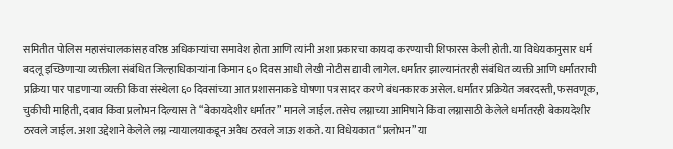समितीत पोलिस महासंचालकांसह वरिष्ठ अधिकाऱ्यांचा समावेश होता आणि त्यांनी अशा प्रकारचा कायदा करण्याची शिफारस केली होती. या विधेयकानुसार धर्म बदलू इच्छिणाऱ्या व्यक्तीला संबंधित जिल्हाधिकाऱ्यांना किमान ६० दिवस आधी लेखी नोटीस द्यावी लागेल. धर्मांतर झाल्यानंतरही संबंधित व्यक्ती आणि धर्मांतराची प्रक्रिया पार पाडणाऱ्या व्यक्ती किंवा संस्थेला ६० दिवसांच्या आत प्रशासनाकडे घोषणा पत्र सादर करणे बंधनकारक असेल. धर्मांतर प्रक्रियेत जबरदस्ती, फसवणूक, चुकीची माहिती, दबाव किंवा प्रलोभन दिल्यास ते “बेकायदेशीर धर्मांतर” मानले जाईल. तसेच लग्नाच्या आमिषाने किंवा लग्नासाठी केलेले धर्मांतरही बेकायदेशीर ठरवले जाईल. अशा उद्देशाने केलेले लग्न न्यायालयाकडून अवैध ठरवले जाऊ शकते. या विधेयकात “प्रलोभन” या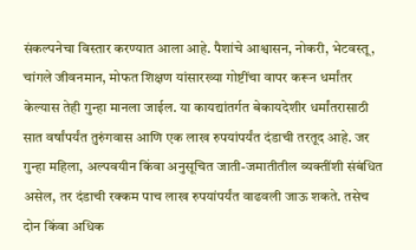संकल्पनेचा विस्तार करण्यात आला आहे. पैशांचे आश्वासन, नोकरी, भेटवस्तू, चांगले जीवनमान, मोफत शिक्षण यांसारख्या गोष्टींचा वापर करून धर्मांतर केल्यास तेही गुन्हा मानला जाईल. या कायद्यांतर्गत बेकायदेशीर धर्मांतरासाठी सात वर्षांपर्यंत तुरुंगवास आणि एक लाख रुपयांपर्यंत दंडाची तरतूद आहे. जर गुन्हा महिला, अल्पवयीन किंवा अनुसूचित जाती-जमातीतील व्यक्तींशी संबंधित असेल, तर दंडाची रक्कम पाच लाख रुपयांपर्यंत वाढवली जाऊ शकते. तसेच दोन किंवा अधिक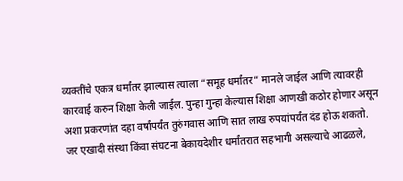व्यक्तींचे एकत्र धर्मांतर झाल्यास त्याला “समूह धर्मांतर” मानले जाईल आणि त्यावरही कारवाई करुन शिक्षा केली जाईल. पुन्हा गुन्हा केल्यास शिक्षा आणखी कठोर होणार असून अशा प्रकरणांत दहा वर्षांपर्यंत तुरुंगवास आणि सात लाख रुपयांपर्यंत दंड होऊ शकतो. जर एखादी संस्था किंवा संघटना बेकायदेशीर धर्मांतरात सहभागी असल्याचे आढळले,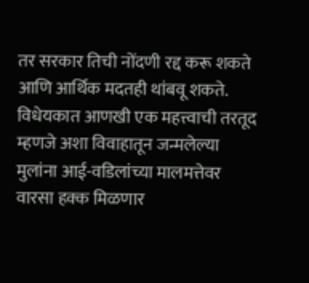तर सरकार तिची नोंदणी रद्द करू शकते आणि आर्थिक मदतही थांबवू शकते. विधेयकात आणखी एक महत्त्वाची तरतूद म्हणजे अशा विवाहातून जन्मलेल्या मुलांना आई-वडिलांच्या मालमत्तेवर वारसा हक्क मिळणार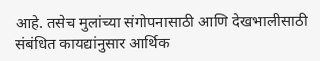आहे. तसेच मुलांच्या संगोपनासाठी आणि देखभालीसाठी संबंधित कायद्यांनुसार आर्थिक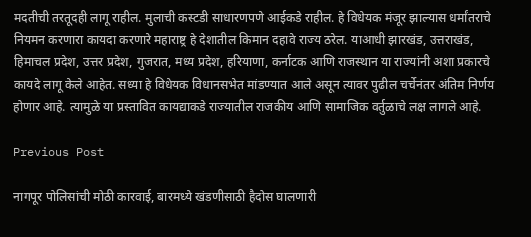मदतीची तरतूदही लागू राहील. मुलाची कस्टडी साधारणपणे आईकडे राहील. हे विधेयक मंजूर झाल्यास धर्मांतराचे नियमन करणारा कायदा करणारे महाराष्ट्र हे देशातील किमान दहावे राज्य ठरेल. याआधी झारखंड, उत्तराखंड, हिमाचल प्रदेश, उत्तर प्रदेश, गुजरात, मध्य प्रदेश, हरियाणा, कर्नाटक आणि राजस्थान या राज्यांनी अशा प्रकारचे कायदे लागू केले आहेत. सध्या हे विधेयक विधानसभेत मांडण्यात आले असून त्यावर पुढील चर्चेनंतर अंतिम निर्णय होणार आहे. त्यामुळे या प्रस्तावित कायद्याकडे राज्यातील राजकीय आणि सामाजिक वर्तुळाचे लक्ष लागले आहे.

Previous Post

नागपूर पोलिसांची मोठी कारवाई, बारमध्ये खंडणीसाठी हैदोस घालणारी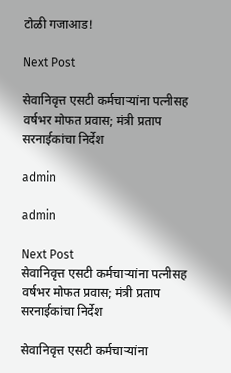टोळी गजाआड!

Next Post

सेवानिवृत्त एसटी कर्मचाऱ्यांना पत्नीसह वर्षभर मोफत प्रवास; मंत्री प्रताप सरनाईकांचा निर्देश

admin

admin

Next Post
सेवानिवृत्त एसटी कर्मचाऱ्यांना पत्नीसह वर्षभर मोफत प्रवास; मंत्री प्रताप सरनाईकांचा निर्देश

सेवानिवृत्त एसटी कर्मचाऱ्यांना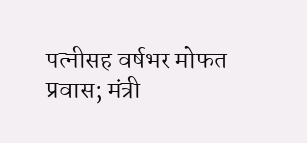पत्नीसह वर्षभर मोफत प्रवास; मंत्री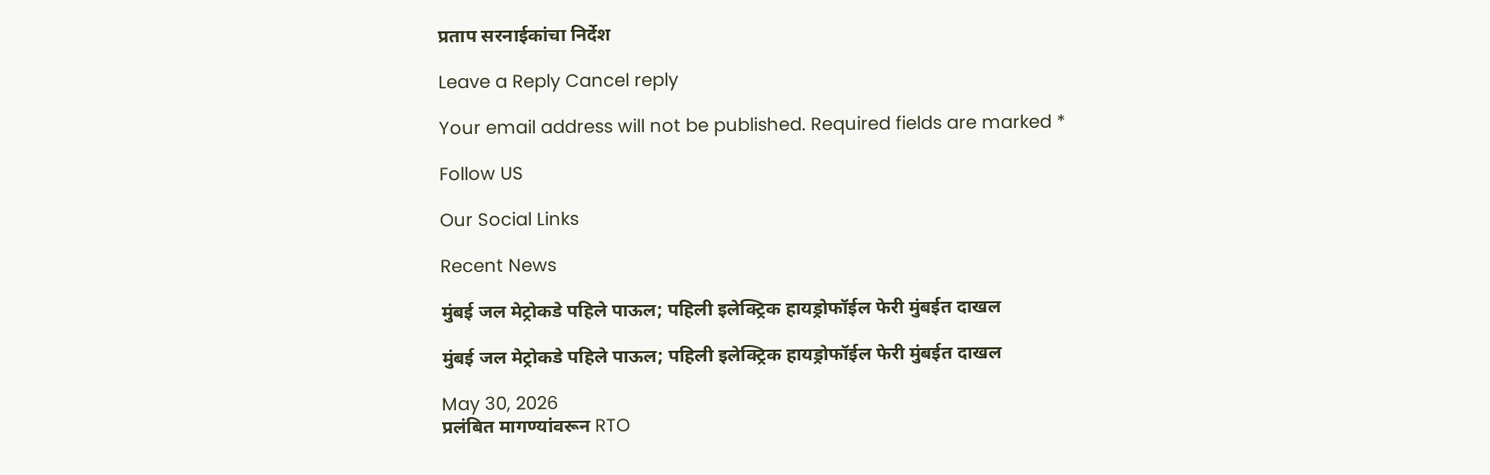प्रताप सरनाईकांचा निर्देश

Leave a Reply Cancel reply

Your email address will not be published. Required fields are marked *

Follow US

Our Social Links

Recent News

मुंबई जल मेट्रोकडे पहिले पाऊल; पहिली इलेक्ट्रिक हायड्रोफॉईल फेरी मुंबईत दाखल

मुंबई जल मेट्रोकडे पहिले पाऊल; पहिली इलेक्ट्रिक हायड्रोफॉईल फेरी मुंबईत दाखल

May 30, 2026
प्रलंबित मागण्यांवरून RTO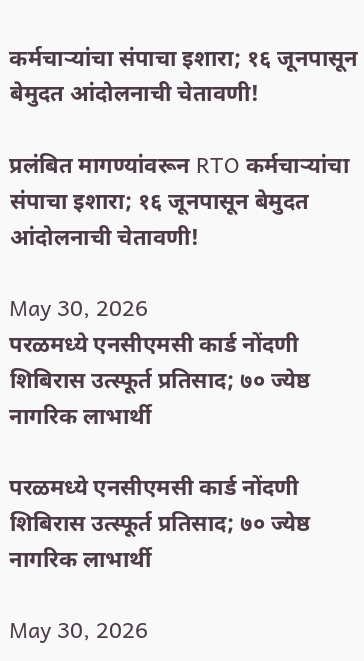कर्मचाऱ्यांचा संपाचा इशारा; १६ जूनपासून बेमुदत आंदोलनाची चेतावणी!

प्रलंबित मागण्यांवरून RTO कर्मचाऱ्यांचा संपाचा इशारा; १६ जूनपासून बेमुदत आंदोलनाची चेतावणी!

May 30, 2026
परळमध्ये एनसीएमसी कार्ड नोंदणी शिबिरास उत्स्फूर्त प्रतिसाद; ७० ज्येष्ठ नागरिक लाभार्थी

परळमध्ये एनसीएमसी कार्ड नोंदणी शिबिरास उत्स्फूर्त प्रतिसाद; ७० ज्येष्ठ नागरिक लाभार्थी

May 30, 2026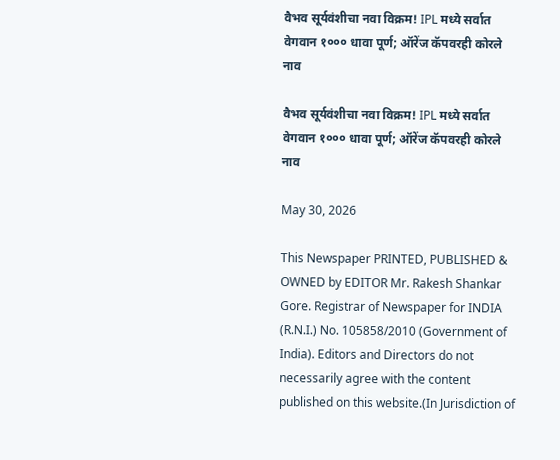वैभव सूर्यवंशीचा नवा विक्रम! IPL मध्ये सर्वात वेगवान १००० धावा पूर्ण; ऑरेंज कॅपवरही कोरले नाव

वैभव सूर्यवंशीचा नवा विक्रम! IPL मध्ये सर्वात वेगवान १००० धावा पूर्ण; ऑरेंज कॅपवरही कोरले नाव

May 30, 2026

This Newspaper PRINTED, PUBLISHED & OWNED by EDITOR Mr. Rakesh Shankar Gore. Registrar of Newspaper for INDIA (R.N.I.) No. 105858/2010 (Government of India). Editors and Directors do not necessarily agree with the content published on this website.(In Jurisdiction of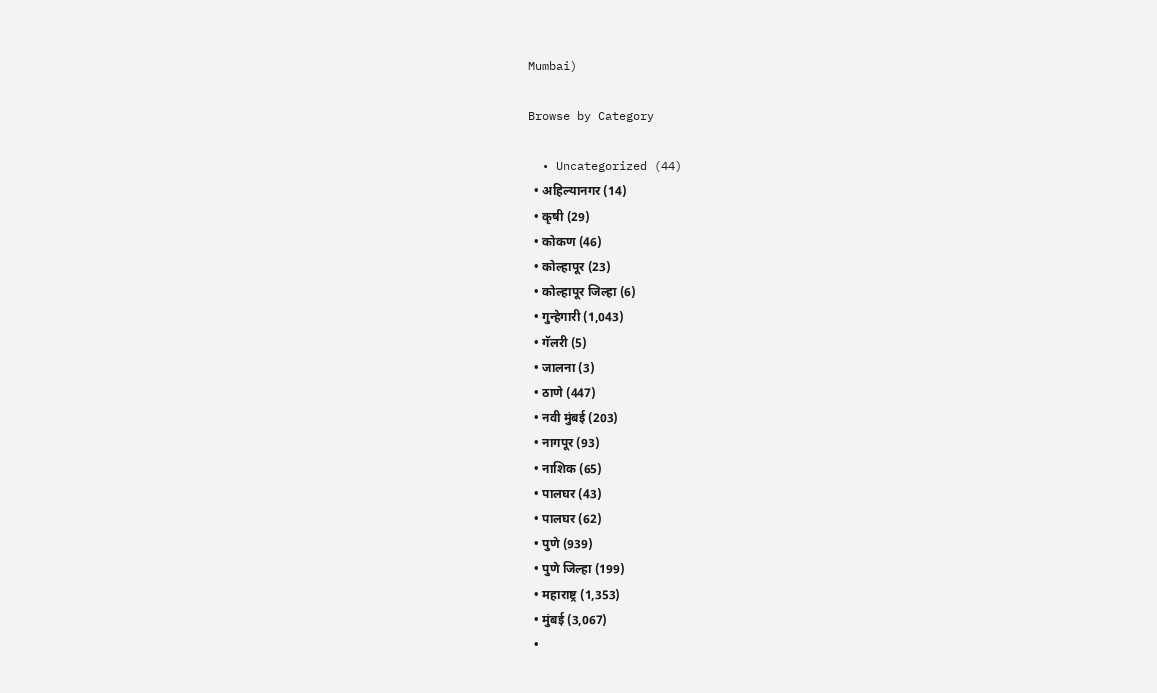Mumbai)

Browse by Category

  • Uncategorized (44)
  • अहिल्यानगर (14)
  • कृषी (29)
  • कोकण (46)
  • कोल्हापूर (23)
  • कोल्हापूर जिल्हा (6)
  • गुन्हेगारी (1,043)
  • गॅलरी (5)
  • जालना (3)
  • ठाणे (447)
  • नवी मुंबई (203)
  • नागपूर (93)
  • नाशिक (65)
  • पालघर (43)
  • पालघर (62)
  • पुणे (939)
  • पुणे जिल्हा (199)
  • महाराष्ट्र (1,353)
  • मुंबई (3,067)
  •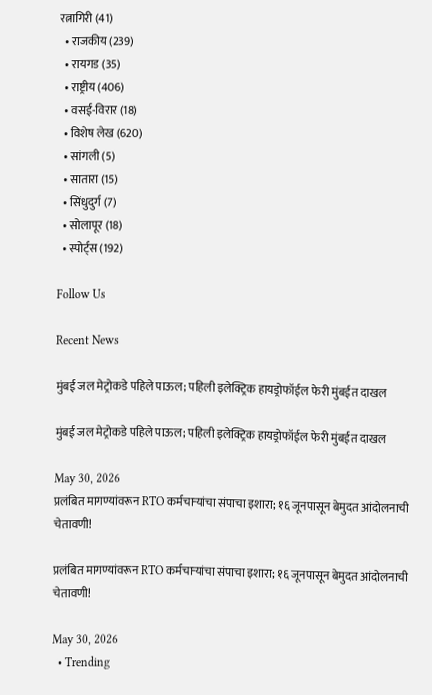रत्नागिरी (41)
  • राजकीय (239)
  • रायगड (35)
  • राष्ट्रीय (406)
  • वसई-विरार (18)
  • विशेष लेख (620)
  • सांगली (5)
  • सातारा (15)
  • सिंधुदुर्ग (7)
  • सोलापूर (18)
  • स्पोर्ट्स (192)

Follow Us

Recent News

मुंबई जल मेट्रोकडे पहिले पाऊल; पहिली इलेक्ट्रिक हायड्रोफॉईल फेरी मुंबईत दाखल

मुंबई जल मेट्रोकडे पहिले पाऊल; पहिली इलेक्ट्रिक हायड्रोफॉईल फेरी मुंबईत दाखल

May 30, 2026
प्रलंबित मागण्यांवरून RTO कर्मचाऱ्यांचा संपाचा इशारा; १६ जूनपासून बेमुदत आंदोलनाची चेतावणी!

प्रलंबित मागण्यांवरून RTO कर्मचाऱ्यांचा संपाचा इशारा; १६ जूनपासून बेमुदत आंदोलनाची चेतावणी!

May 30, 2026
  • Trending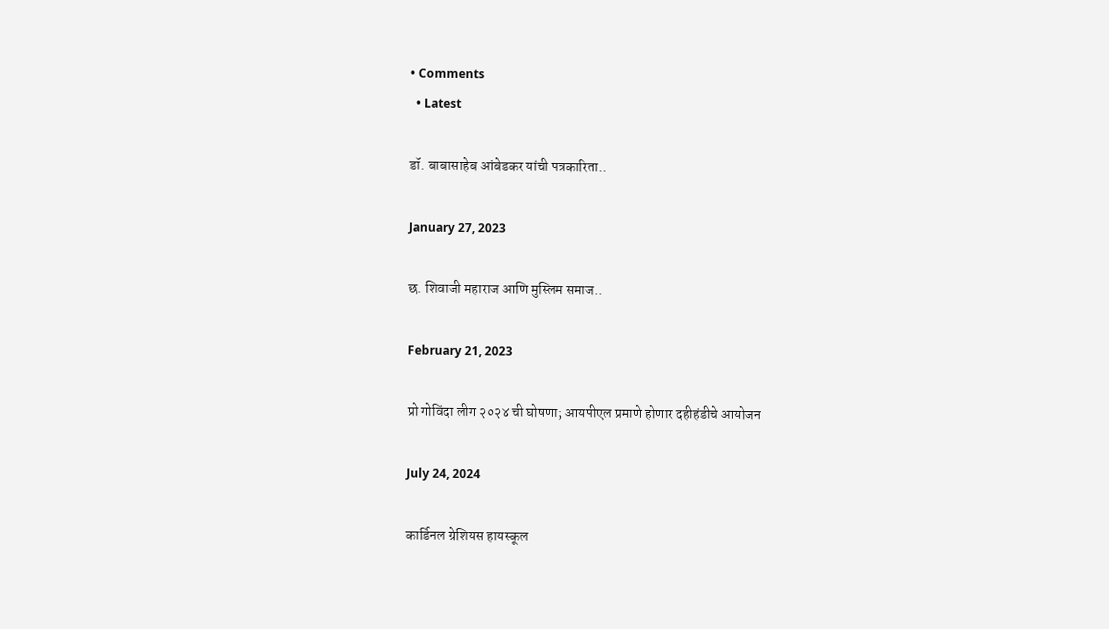• Comments
  • Latest

डॉ. बाबासाहेब आंबेडकर यांची पत्रकारिता..

January 27, 2023

छ. शिवाजी महाराज आणि मुस्लिम समाज..

February 21, 2023

प्रो गोविंदा लीग २०२४ ची घोषणा; आयपीएल प्रमाणे होणार दहीहंडीचे आयोजन

July 24, 2024

कार्डिनल ग्रेशियस हायस्कूल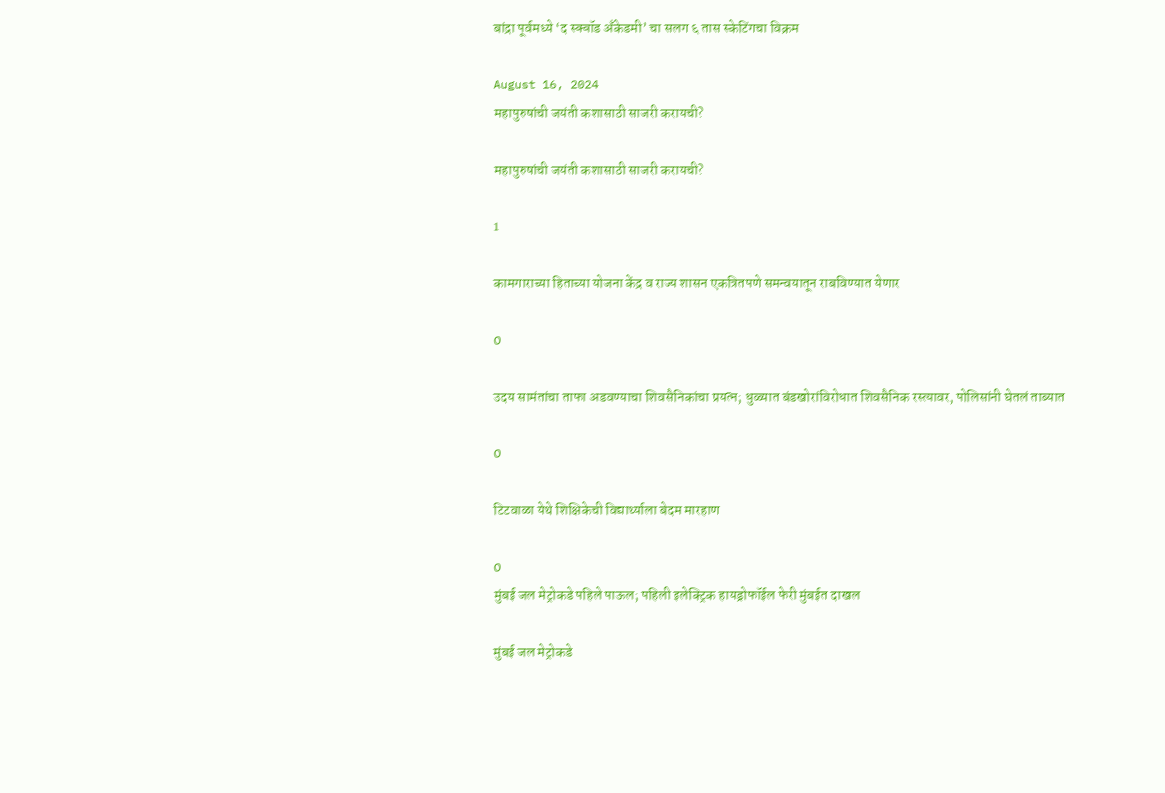बांद्रा पूर्वमध्ये ‘द स्क्वॉड अँकेडमी’ चा सलग ६ तास स्केटिंगचा विक्रम

August 16, 2024
महापुरुषांची जयंती कशासाठी साजरी करायची?

महापुरुषांची जयंती कशासाठी साजरी करायची?

1

कामगाराच्या हिताच्या योजना केंद्र व राज्य शासन एकत्रितपणे समन्वयातून राबविण्यात येणार

0

उदय सामंतांचा ताफा अडवण्याचा शिवसैनिकांचा प्रयत्न; धुळ्यात बंडखोरांविरोधात शिवसैनिक रस्त्यावर, पोलिसांनी घेतलं ताब्यात

0

टिटवाळा येथे शिक्षिकेची विद्यार्थ्याला बेदम मारहाण

0
मुंबई जल मेट्रोकडे पहिले पाऊल; पहिली इलेक्ट्रिक हायड्रोफॉईल फेरी मुंबईत दाखल

मुंबई जल मेट्रोकडे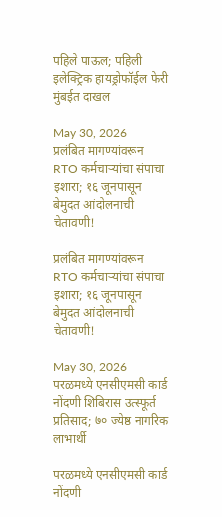पहिले पाऊल; पहिली इलेक्ट्रिक हायड्रोफॉईल फेरी मुंबईत दाखल

May 30, 2026
प्रलंबित मागण्यांवरून RTO कर्मचाऱ्यांचा संपाचा इशारा; १६ जूनपासून बेमुदत आंदोलनाची चेतावणी!

प्रलंबित मागण्यांवरून RTO कर्मचाऱ्यांचा संपाचा इशारा; १६ जूनपासून बेमुदत आंदोलनाची चेतावणी!

May 30, 2026
परळमध्ये एनसीएमसी कार्ड नोंदणी शिबिरास उत्स्फूर्त प्रतिसाद; ७० ज्येष्ठ नागरिक लाभार्थी

परळमध्ये एनसीएमसी कार्ड नोंदणी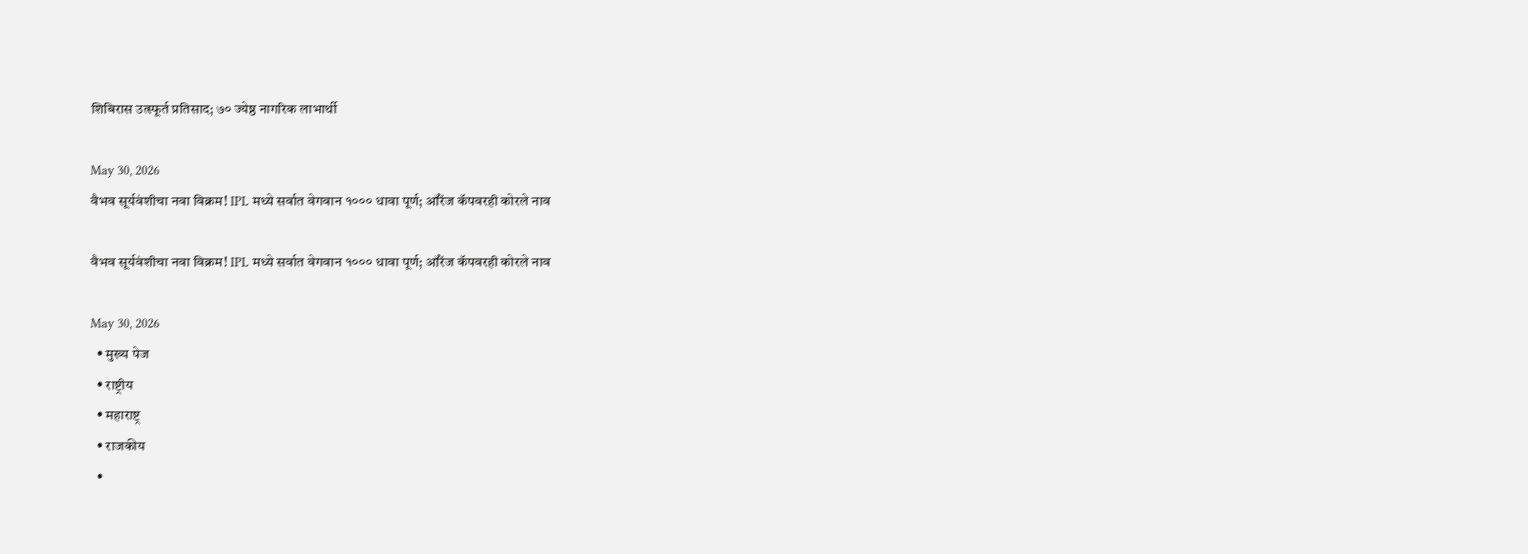शिबिरास उत्स्फूर्त प्रतिसाद; ७० ज्येष्ठ नागरिक लाभार्थी

May 30, 2026
वैभव सूर्यवंशीचा नवा विक्रम! IPL मध्ये सर्वात वेगवान १००० धावा पूर्ण; ऑरेंज कॅपवरही कोरले नाव

वैभव सूर्यवंशीचा नवा विक्रम! IPL मध्ये सर्वात वेगवान १००० धावा पूर्ण; ऑरेंज कॅपवरही कोरले नाव

May 30, 2026
  • मुख्य पेज
  • राष्ट्रीय
  • महाराष्ट्र
  • राजकीय
  •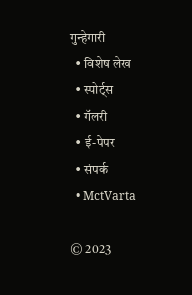गुन्हेगारी
  • विशेष लेख
  • स्पोर्ट्स
  • गॅलरी
  • ई-पेपर
  • संपर्क
  • MctVarta

© 2023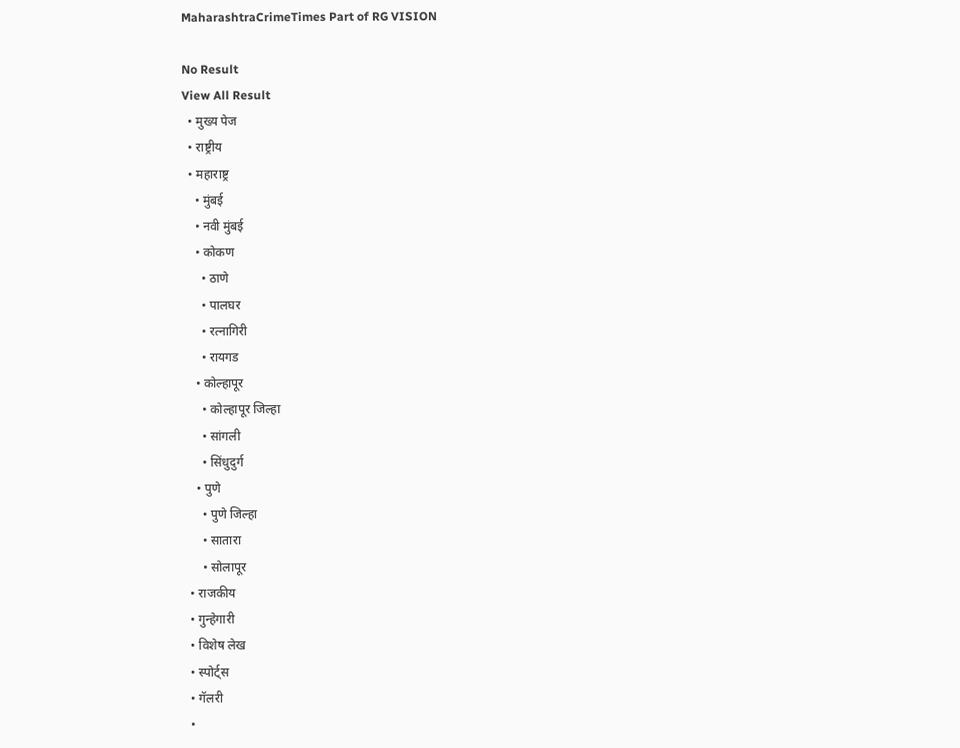MaharashtraCrimeTimes Part of RG VISION

No Result
View All Result
  • मुख्य पेज
  • राष्ट्रीय
  • महाराष्ट्र
    • मुंबई
    • नवी मुंबई
    • कोकण
      • ठाणे
      • पालघर
      • रत्नागिरी
      • रायगड
    • कोल्हापूर
      • कोल्हापूर जिल्हा
      • सांगली
      • सिंधुदुर्ग
    • पुणे
      • पुणे जिल्हा
      • सातारा
      • सोलापूर
  • राजकीय
  • गुन्हेगारी
  • विशेष लेख
  • स्पोर्ट्स
  • गॅलरी
  •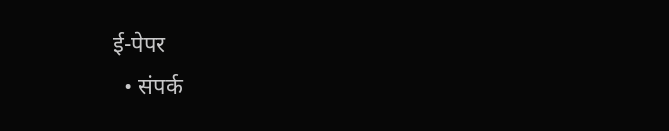ई-पेपर
  • संपर्क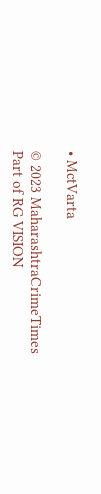• MctVarta

© 2023 MaharashtraCrimeTimes Part of RG VISION